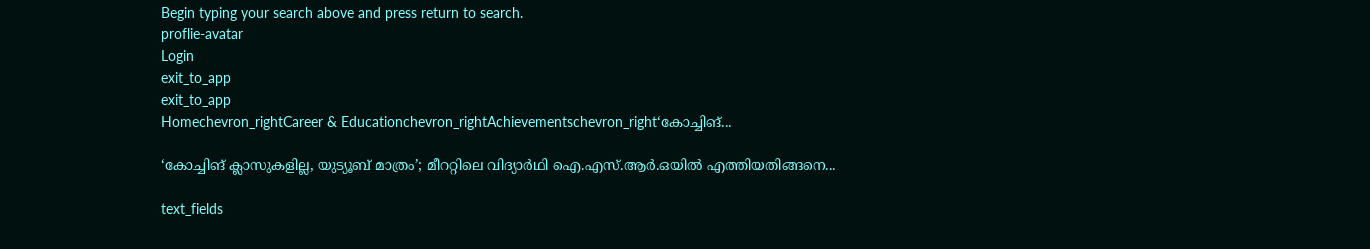Begin typing your search above and press return to search.
proflie-avatar
Login
exit_to_app
exit_to_app
Homechevron_rightCareer & Educationchevron_rightAchievementschevron_right‘കോച്ചിങ്...

‘കോച്ചിങ് ക്ലാസുകളില്ല, യുട്യൂബ് മാത്രം’; മീററ്റിലെ വിദ്യാർഥി ഐ.എസ്.ആർ.ഒയിൽ എത്തിയതിങ്ങനെ...

text_fields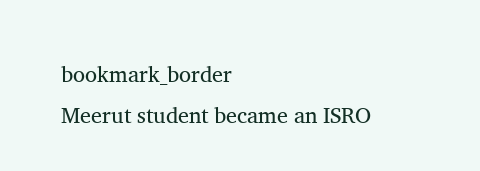bookmark_border
Meerut student became an ISRO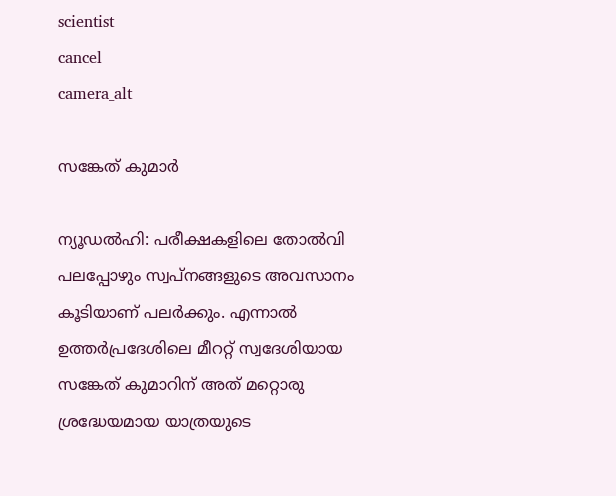scientist
cancel
camera_alt

സങ്കേത് കുമാർ

ന്യൂഡൽഹി: പരീക്ഷകളിലെ തോൽവി പലപ്പോഴും സ്വപ്നങ്ങളുടെ അവസാനം കൂടിയാണ് പലർക്കും. എന്നാൽ ഉത്തർപ്രദേശിലെ മീററ്റ് സ്വദേശിയായ സങ്കേത് കുമാറിന് അത് മറ്റൊരു ശ്രദ്ധേയമായ യാത്രയുടെ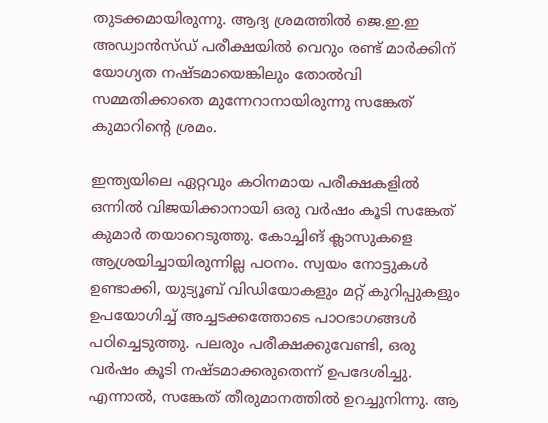തുടക്കമായിരുന്നു. ആദ്യ ശ്രമത്തിൽ ജെ.ഇ.ഇ അഡ്വാൻസ്ഡ് പരീക്ഷയിൽ വെറും രണ്ട് മാർക്കിന് യോഗ്യത നഷ്ടമായെങ്കിലും തോൽവി സമ്മതിക്കാതെ മുന്നേറാനായിരുന്നു സങ്കേത് കുമാറിന്റെ ശ്രമം.

ഇന്ത്യയിലെ ഏറ്റവും കഠിനമായ പരീക്ഷകളിൽ ഒന്നിൽ വിജയിക്കാനായി ഒരു വർഷം കൂടി സങ്കേത് കുമാർ തയാറെടുത്തു. കോച്ചിങ് ക്ലാസുകളെ ആശ്രയിച്ചായിരുന്നില്ല പഠനം. സ്വയം നോട്ടുകൾ ഉണ്ടാക്കി, യുട്യൂബ് വിഡിയോകളും മറ്റ് കുറിപ്പുകളും ഉപയോഗിച്ച് അച്ചടക്കത്തോടെ പാഠഭാഗങ്ങൾ പഠിച്ചെടുത്തു. പലരും പരീക്ഷക്കുവേണ്ടി, ഒരു വർഷം കൂടി നഷ്ടമാക്കരുതെന്ന് ഉപദേശിച്ചു. എന്നാൽ, സങ്കേത് തീരുമാനത്തിൽ ഉറച്ചുനിന്നു. ആ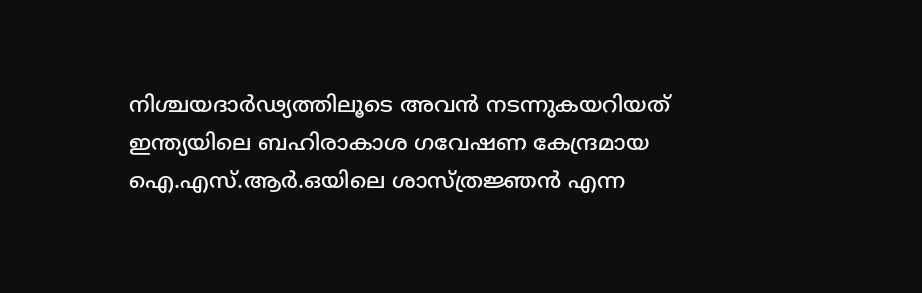നിശ്ചയദാർഢ്യത്തിലൂടെ അവൻ നടന്നുകയറിയത് ഇന്ത്യയിലെ ബഹിരാകാശ ഗവേഷണ കേന്ദ്രമായ ഐ.എസ്.ആർ.ഒയിലെ ശാസ്ത്രജ്ഞൻ എന്ന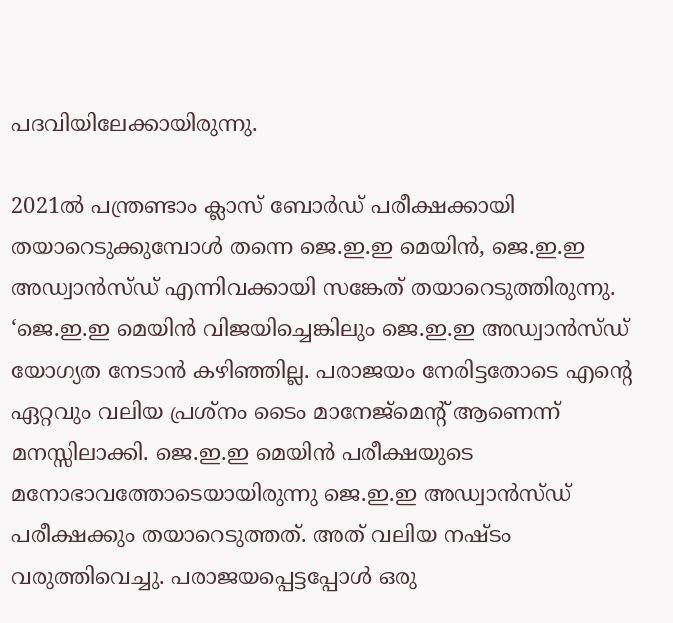പദവിയിലേക്കായിരുന്നു.

2021ൽ പന്ത്രണ്ടാം ക്ലാസ് ബോർഡ് പരീക്ഷക്കായി തയാറെടുക്കുമ്പോൾ തന്നെ ജെ.ഇ.ഇ മെയിൻ, ജെ.ഇ.ഇ അഡ്വാൻസ്ഡ് എന്നിവക്കായി സങ്കേത് തയാറെടുത്തിരുന്നു. ‘ജെ.ഇ.ഇ മെയിൻ വിജയിച്ചെങ്കിലും ജെ.ഇ.ഇ അഡ്വാൻസ്ഡ് യോഗ്യത നേടാൻ കഴിഞ്ഞില്ല. പരാജയം നേരിട്ടതോടെ എന്റെ ഏറ്റവും വലിയ പ്രശ്നം ടൈം മാനേജ്മെന്റ് ആണെന്ന് മനസ്സിലാക്കി. ജെ.ഇ.ഇ മെയിൻ പരീക്ഷയുടെ മനോഭാവത്തോടെയായിരുന്നു ജെ.ഇ.ഇ അഡ്വാൻസ്ഡ് പരീക്ഷക്കും തയാറെടുത്തത്. അത് വലിയ നഷ്ടം വരുത്തിവെച്ചു. പരാജയപ്പെട്ടപ്പോൾ ഒരു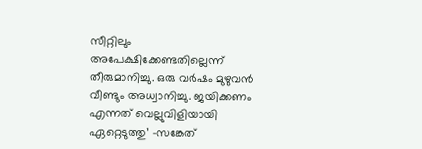സീറ്റിലും അപേക്ഷിക്കേണ്ടതില്ലെന്ന് തീരുമാനിച്ചു. ഒരു വർഷം മുഴുവൻ വീണ്ടും അധ്വാനിച്ചു. ജയിക്കണം എന്നത് വെല്ലുവിളിയായി ഏറ്റെടുത്തു’ -സങ്കേത്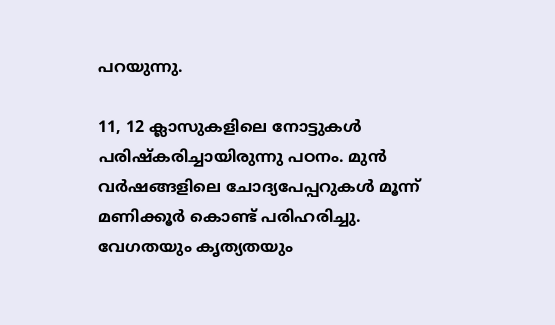പറയുന്നു.

11, 12 ക്ലാസുകളിലെ നോട്ടുകൾ പരിഷ്കരിച്ചായിരുന്നു പഠനം. മുൻ വർഷങ്ങളിലെ ചോദ്യപേപ്പറുകൾ മൂന്ന് മണിക്കൂർ കൊണ്ട് പരിഹരിച്ചു. വേഗതയും കൃത്യതയും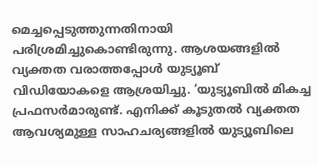മെച്ചപ്പെടുത്തുന്നതിനായി പരിശ്രമിച്ചുകൊണ്ടിരുന്നു. ആശയങ്ങളിൽ വ്യക്തത വരാത്തപ്പോൾ യുട്യൂബ് വിഡിയോകളെ ആശ്രയിച്ചു. ‘യുട്യൂബിൽ മികച്ച പ്രഫസർമാരുണ്ട്. എനിക്ക് കൂടുതൽ വ്യക്തത ആവശ്യമുള്ള സാഹചര്യങ്ങളിൽ യുട്യൂബിലെ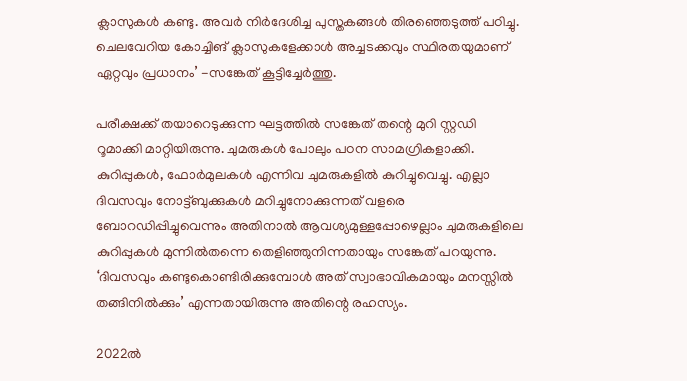ക്ലാസുകൾ കണ്ടു. അവർ നിർദേശിച്ച പുസ്തകങ്ങൾ തിരഞ്ഞെടുത്ത് പഠിച്ചു. ചെലവേറിയ കോച്ചിങ് ക്ലാസുകളേക്കാൾ അച്ചടക്കവും സ്ഥിരതയുമാണ് ഏറ്റവും പ്രധാനം’ -സങ്കേത് കൂട്ടിച്ചേർത്തു.

പരീക്ഷക്ക് തയാറെടുക്കുന്ന ഘട്ടത്തിൽ സങ്കേത് തന്റെ മുറി സ്റ്റഡി റൂമാക്കി മാറ്റിയിരുന്നു. ചുമരുകൾ പോലും പഠന സാമഗ്രികളാക്കി. കുറിപ്പുകൾ, ഫോർമുലകൾ എന്നിവ ചുമരുകളിൽ കുറിച്ചുവെച്ചു. എല്ലാ ദിവസവും നോട്ട്ബുക്കുകൾ മറിച്ചുനോക്കുന്നത് വളരെ ബോറഡിപ്പിച്ചുവെന്നും അതിനാൽ ആവശ്യമുള്ളപ്പോഴെല്ലാം ചുമരുകളിലെ കുറിപ്പുകൾ മുന്നിൽതന്നെ തെളിഞ്ഞുനിന്നതായും സങ്കേത് പറയുന്നു. ‘ദിവസവും കണ്ടുകൊണ്ടിരിക്കുമ്പോൾ അത് സ്വാഭാവികമായും മനസ്സിൽ തങ്ങിനിൽക്കും’ എന്നതായിരുന്നു അതിന്റെ രഹസ്യം.

2022ൽ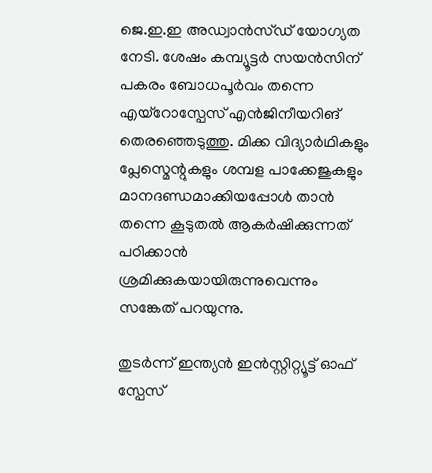ജെ.ഇ.ഇ അഡ്വാൻസ്ഡ് യോഗ്യത നേടി. ശേഷം കമ്പ്യൂട്ടർ സയൻസിന് പകരം ബോധപൂർവം തന്നെ എയ്റോസ്പേസ് എൻജിനീയറിങ് തെരഞ്ഞെടുത്തു. മിക്ക വിദ്യാർഥികളും പ്ലേസ്മെന്റുകളും ശമ്പള പാക്കേജുകളും മാനദണ്ഡമാക്കിയപ്പോൾ താൻ തന്നെ കൂടുതൽ ആകർഷിക്കുന്നത് പഠിക്കാൻ ശ്രമിക്കുകയായിരുന്നുവെന്നും സങ്കേത് പറയുന്നു.

തുടർന്ന് ഇന്ത്യൻ ഇൻസ്റ്റിറ്റ്യൂട്ട് ഓഫ് സ്പേസ്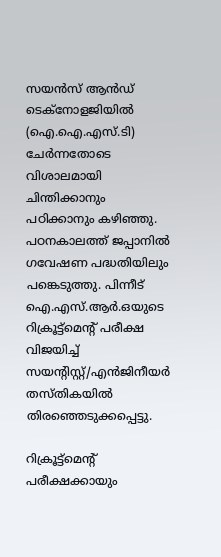സയൻസ് ആൻഡ് ടെക്നോളജിയിൽ (ഐ.ഐ.എസ്.ടി) ചേർന്നതോടെ വിശാലമായി ചിന്തിക്കാനും പഠിക്കാനും കഴിഞ്ഞു. പഠനകാലത്ത് ജപ്പാനിൽ ഗവേഷണ പദ്ധതിയിലും പങ്കെടുത്തു. പിന്നീട് ഐ.എസ്.ആർ.ഒയുടെ റിക്രൂട്ട്മെന്റ് പരീക്ഷ വിജയിച്ച് സയന്റിസ്റ്റ്/എൻജിനീയർ തസ്തികയിൽ തിരഞ്ഞെടുക്കപ്പെട്ടു.

റിക്രൂട്ട്മെന്റ് പരീക്ഷക്കായും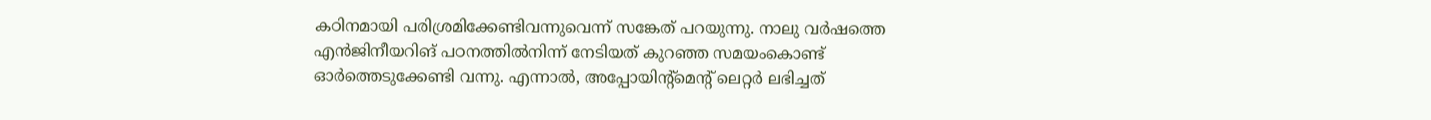കഠിനമായി പരിശ്രമിക്കേണ്ടിവന്നുവെന്ന് സങ്കേത് പറയുന്നു. നാലു വർഷത്തെ എൻജിനീയറിങ് പഠനത്തിൽനിന്ന് നേടിയത് കുറഞ്ഞ സമയംകൊണ്ട് ഓർത്തെടുക്കേണ്ടി വന്നു. എന്നാൽ, അപ്പോയിന്റ്മെന്റ് ലെറ്റർ ലഭിച്ചത്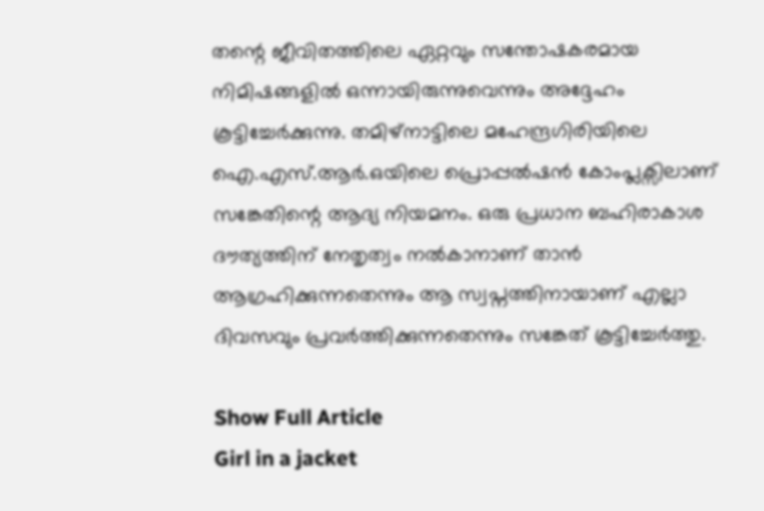തന്റെ ജീവിതത്തിലെ ഏറ്റവും സന്തോഷകരമായ നിമിഷങ്ങളിൽ ഒന്നായിരുന്നുവെന്നും അദ്ദേഹം കൂട്ടിച്ചേർക്കുന്നു. തമിഴ്നാട്ടിലെ മഹേന്ദ്രഗിരിയിലെ ഐ.എസ്.ആർ.ഒയിലെ പ്രൊപ്പൽഷൻ കോംപ്ലക്സിലാണ് സങ്കേതിന്റെ ആദ്യ നിയമനം. ഒരു പ്രധാന ബഹിരാകാശ ദൗത്യത്തിന് നേതൃത്വം നൽകാനാണ് താൻ ആഗ്രഹിക്കുന്നതെന്നും ആ സ്വപ്നത്തിനായാണ് എല്ലാ ദിവസവും പ്രവർത്തിക്കുന്നതെന്നും സങ്കേത് കൂട്ടിച്ചേർത്തു.

Show Full Article
Girl in a jacket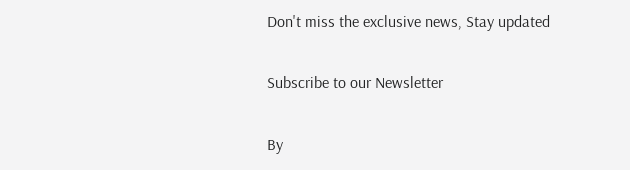Don't miss the exclusive news, Stay updated

Subscribe to our Newsletter

By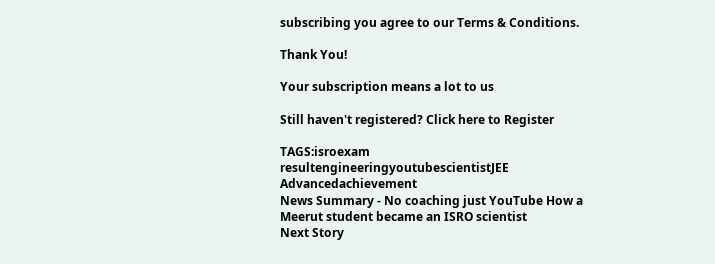subscribing you agree to our Terms & Conditions.

Thank You!

Your subscription means a lot to us

Still haven't registered? Click here to Register

TAGS:isroexam resultengineeringyoutubescientistJEE Advancedachievement
News Summary - No coaching just YouTube How a Meerut student became an ISRO scientist
Next Story